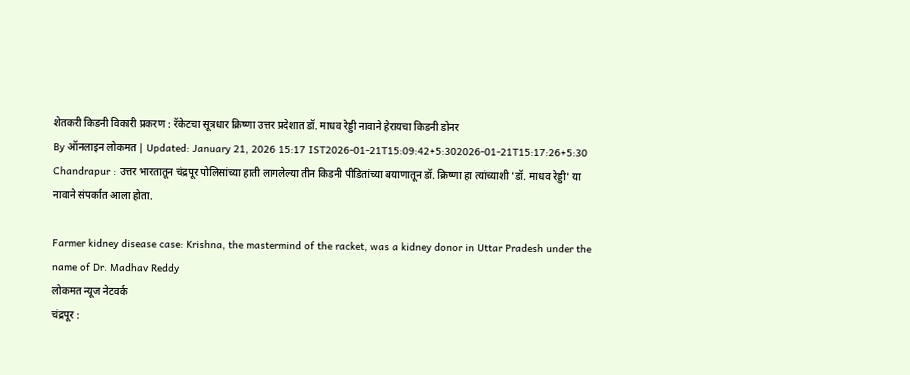शेतकरी किडनी विकारी प्रकरण : रॅकेटचा सूत्रधार क्रिष्णा उत्तर प्रदेशात डॉ. माधव रेड्डी नावाने हेरायचा किडनी डोनर
By ऑनलाइन लोकमत | Updated: January 21, 2026 15:17 IST2026-01-21T15:09:42+5:302026-01-21T15:17:26+5:30
Chandrapur : उत्तर भारतातून चंद्रपूर पोलिसांच्या हाती लागलेल्या तीन किडनी पीडितांच्या बयाणातून डॉ. क्रिष्णा हा त्यांच्याशी 'डॉ. माधव रेड्डी' या नावाने संपर्कात आला होता.

Farmer kidney disease case: Krishna, the mastermind of the racket, was a kidney donor in Uttar Pradesh under the name of Dr. Madhav Reddy
लोकमत न्यूज नेटवर्क
चंद्रपूर :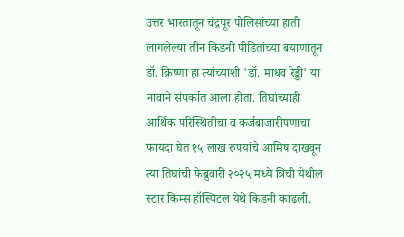उत्तर भारतातून चंद्रपूर पोलिसांच्या हाती लागलेल्या तीन किडनी पीडितांच्या बयाणातून डॉ. क्रिष्णा हा त्यांच्याशी 'डॉ. माधव रेड्डी' या नावाने संपर्कात आला होता. तिघांच्याही आर्थिक परिस्थितीचा व कर्जबाजारीपणाचा फायदा घेत १५ लाख रुपयांचे आमिष दाखवून त्या तिघांची फेब्रुवारी २०२५ मध्ये त्रिची येथील स्टार किम्स हॉस्पिटल येथे किडनी काढली.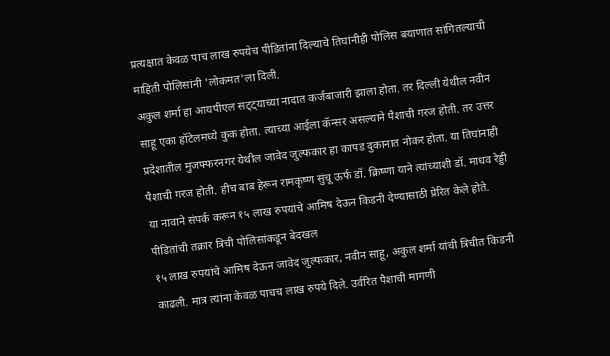प्रत्यक्षात केवळ पाच लाख रुपयेच पीडितांना दिल्याचे तिघांनीही पोलिस बयाणात सांगितल्याची माहिती पोलिसांनी 'लोकमत'ला दिली.
अकुल शर्मा हा आयपीएल सट्ट्याच्या नादात कर्जबाजारी झाला होता. तर दिल्ली येथील नवीन साहू एका हॉटेलमध्ये कुक होता. त्याच्या आईला कॅन्सर असल्याने पैशाची गरज होती. तर उत्तर प्रदेशातील मुजफ्फरनगर येथील जावेद जुल्फकार हा कापड दुकानात नोकर होता. या तिघांनाही पैशाची गरज होती. हीच बाब हेरून रामकृष्ण सुंचू ऊर्फ डॉ. क्रिष्णा याने त्यांच्याशी डॉ. माधव रेड्डी या नावाने संपर्क करून १५ लाख रुपयांचे आमिष देऊन किडनी देण्यासाठी प्रेरित केले होते.
पीडितांची तक्रार त्रिची पोलिसांकडून बेदखल
१५ लाख रुपयांचे आमिष देऊन जावेद जुल्फकार, नवीन साहू, अकुल शर्मा यांची त्रिचीत किडनी काढली. मात्र त्यांना केवळ पाचच लाख रुपये दिले. उर्वरित पैशाची मागणी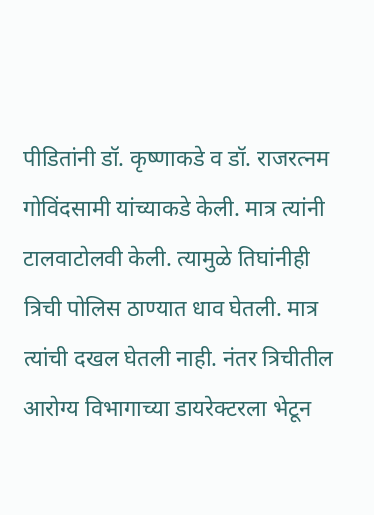पीडितांनी डॉ. कृष्णाकडे व डॉ. राजरत्नम गोविंदसामी यांच्याकडे केली. मात्र त्यांनी टालवाटोलवी केली. त्यामुळे तिघांनीही त्रिची पोलिस ठाण्यात धाव घेतली. मात्र त्यांची दखल घेतली नाही. नंतर त्रिचीतील आरोग्य विभागाच्या डायरेक्टरला भेटून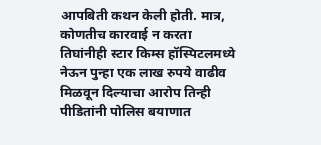आपबिती कथन केली होती. मात्र, कोणतीच कारवाई न करता तिघांनीही स्टार किम्स हॉस्पिटलमध्ये नेऊन पुन्हा एक लाख रुपये वाढीव मिळवून दिल्याचा आरोप तिन्ही पीडितांनी पोलिस बयाणात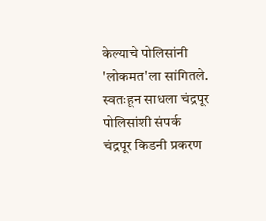केल्याचे पोलिसांनी 'लोकमत'ला सांगितले.
स्वतःहून साधला चंद्रपूर पोलिसांशी संपर्क
चंद्रपूर किडनी प्रकरण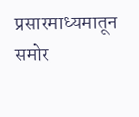प्रसारमाध्यमातून समोर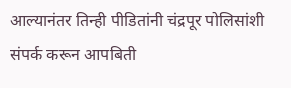आल्यानंतर तिन्ही पीडितांनी चंद्रपूर पोलिसांशी संपर्क करून आपबिती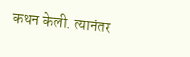कथन केली. त्यानंतर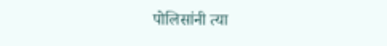पोलिसांनी त्या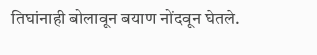तिघांनाही बोलावून बयाण नोंदवून घेतले.